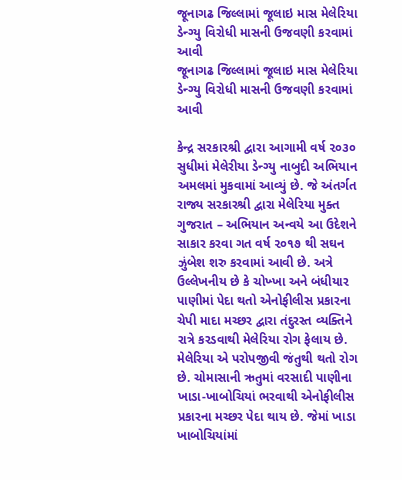જૂનાગઢ જિલ્લામાં જૂલાઇ માસ મેલેરિયા ડેન્ગ્યુ વિરોધી માસની ઉજવણી કરવામાં આવી
જૂનાગઢ જિલ્લામાં જૂલાઇ માસ મેલેરિયા ડેન્ગ્યુ વિરોધી માસની ઉજવણી કરવામાં આવી

કેન્દ્ર સરકારશ્રી દ્વારા આગામી વર્ષ ૨૦૩૦ સુધીમાં મેલેરીયા ડેન્ગ્યુ નાબુદી અભિયાન અમલમાં મુકવામાં આવ્યું છે. જે અંતર્ગત રાજ્ય સરકારશ્રી દ્વારા મેલેરિયા મુક્ત ગુજરાત – અભિયાન અન્વયે આ ઉદેશને સાકાર કરવા ગત વર્ષ ૨૦૧૭ થી સઘન ઝુંબેશ શરુ કરવામાં આવી છે. અત્રે ઉલ્લેખનીય છે કે ચોખ્ખા અને બંધીયાર પાણીમાં પેદા થતો એનોફીલીસ પ્રકારના ચેપી માદા મચ્છર દ્વારા તંદુરસ્ત વ્યક્તિને રાત્રે કરડવાથી મેલેરિયા રોગ ફેલાય છે. મેલેરિયા એ પરોપજીવી જંતુથી થતો રોગ છે. ચોમાસાની ઋતુમાં વરસાદી પાણીના ખાડા-ખાબોચિયાં ભરવાથી એનોફીલીસ પ્રકારના મચ્છર પેદા થાય છે. જેમાં ખાડા ખાબોચિયાંમાં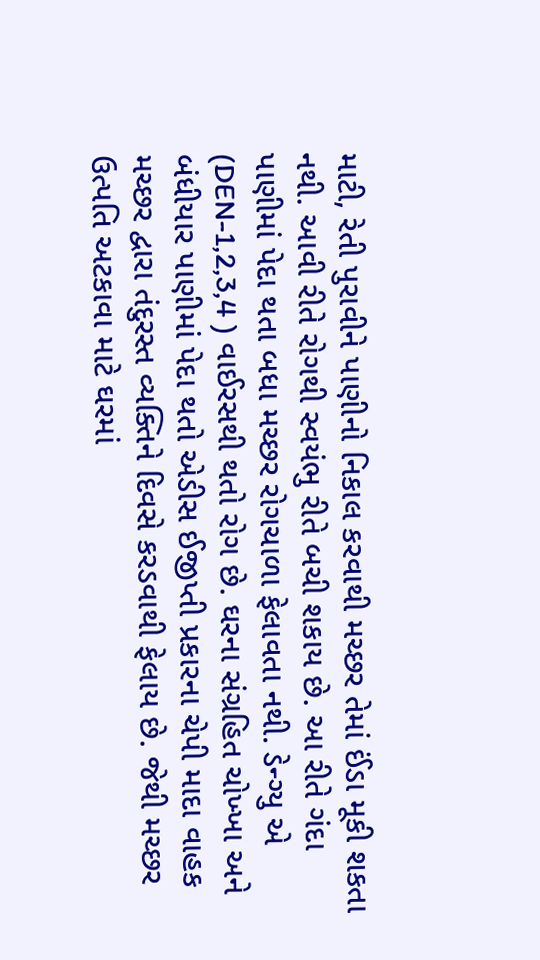માટી, રેતી પુરાવીને પાણીનો નિકાલ કરવાથી મચ્છર તેમાં ઈંડા મૂકી શકતા નથી. આવી રીતે રોગથી સ્વયંભુ રીતે બચી શકાય છે. આ રીતે ગંદા પાણીમાં પેદા થતા બધા મચ્છર રોગચાળા ફેલાવતા નથી. ડેન્ગ્યુ એ (DEN-1,2,3,4 ) વાઈરસથી થતો રોગ છે. ઘરના સંગ્રહિત ચોખ્ખા અને બંધીયાર પાણીમાં પેદા થતો એડીસ ઈજીપ્તી પ્રકારના ચેપી માદા વાહક મચ્છર દ્વારા તંદુરસ્ત વ્યક્તિને દિવસે કરડવાથી ફેલાય છે. જેથી મચ્છર ઉત્પતિ અટકાવા માટે ઘરમાં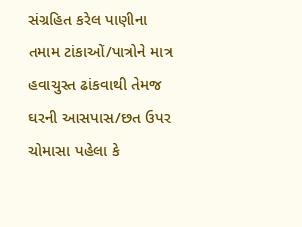સંગ્રહિત કરેલ પાણીના તમામ ટાંકાઓં/પાત્રોને માત્ર હવાચુસ્ત ઢાંકવાથી તેમજ ઘરની આસપાસ/છત ઉપર ચોમાસા પહેલા કે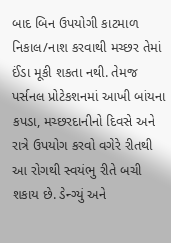બાદ બિન ઉપયોગી કાટમાળ નિકાલ/નાશ કરવાથી મચ્છર તેમાં ઈંડા મૂકી શકતા નથી. તેમજ પર્સનલ પ્રોટેકશનમાં આખી બાંયના કપડા, મચ્છરદાનીનો દિવસે અને રાત્રે ઉપયોગ કરવો વગેરે રીતથી આ રોગથી સ્વયંભુ રીતે બચી શકાય છે. ડેન્ગ્યું અને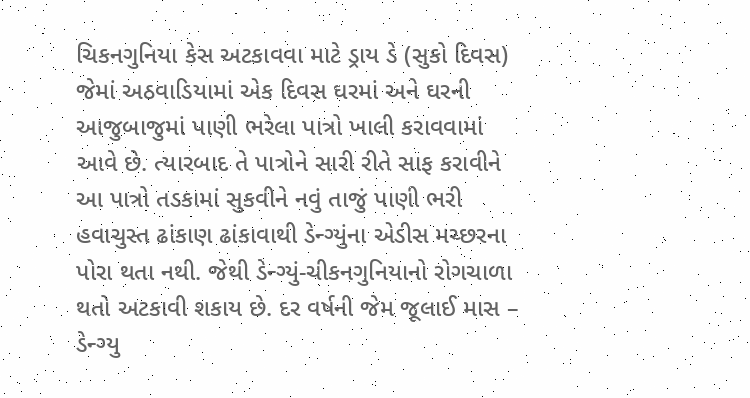ચિકનગુનિયા કેસ અટકાવવા માટે ડ્રાય ડે (સુકો દિવસ) જેમાં અઠવાડિયામાં એક દિવસ ઘરમાં અને ઘરની આજુબાજુમાં પાણી ભરેલા પાત્રો ખાલી કરાવવામાં આવે છે. ત્યારબાદ તે પાત્રોને સારી રીતે સાફ કરાવીને આ પાત્રો તડકામાં સુકવીને નવું તાજું પાણી ભરી હવાચુસ્ત ઢાંકાણ ઢાંકાવાથી ડેન્ગ્યુંના એડીસ મચ્છરના પોરા થતા નથી. જેથી ડેન્ગ્યું-ચીકનગુનિયાનો રોગચાળા થતો અટકાવી શકાય છે. દર વર્ષની જેમ જૂલાઈ માસ – ડેન્ગ્યુ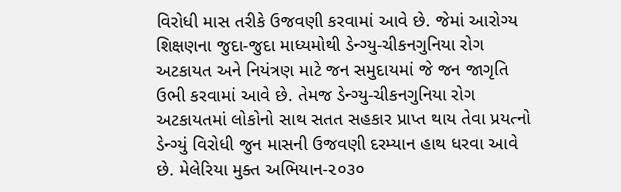વિરોધી માસ તરીકે ઉજવણી કરવામાં આવે છે. જેમાં આરોગ્ય શિક્ષણના જુદા-જુદા માધ્યમોથી ડેન્ગ્યુ-ચીકનગુનિયા રોગ અટકાયત અને નિયંત્રણ માટે જન સમુદાયમાં જે જન જાગૃતિ ઉભી કરવામાં આવે છે. તેમજ ડેન્ગ્યુ-ચીકનગુનિયા રોગ અટકાયતમાં લોકોનો સાથ સતત સહકાર પ્રાપ્ત થાય તેવા પ્રયત્નો ડેન્ગ્યું વિરોધી જુન માસની ઉજવણી દરમ્યાન હાથ ધરવા આવે છે. મેલેરિયા મુક્ત અભિયાન-૨૦૩૦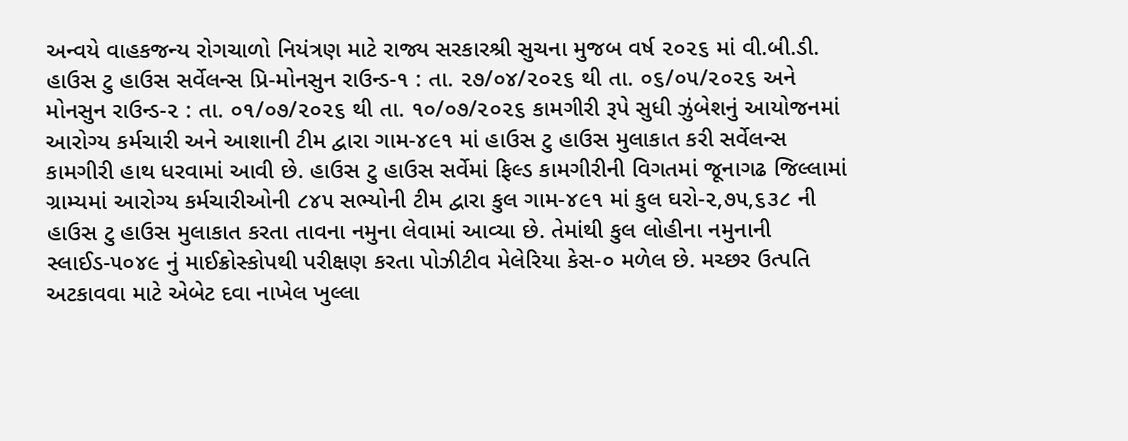અન્વયે વાહકજન્ય રોગચાળો નિયંત્રણ માટે રાજ્ય સરકારશ્રી સુચના મુજબ વર્ષ ૨૦૨૬ માં વી.બી.ડી. હાઉસ ટુ હાઉસ સર્વેલન્સ પ્રિ-મોનસુન રાઉન્ડ-૧ : તા. ૨૭/૦૪/૨૦૨૬ થી તા. ૦૬/૦૫/૨૦૨૬ અને મોનસુન રાઉન્ડ-૨ : તા. ૦૧/૦૭/૨૦૨૬ થી તા. ૧૦/૦૭/૨૦૨૬ કામગીરી રૂપે સુધી ઝુંબેશનું આયોજનમાં આરોગ્ય કર્મચારી અને આશાની ટીમ દ્વારા ગામ-૪૯૧ માં હાઉસ ટુ હાઉસ મુલાકાત કરી સર્વેલન્સ કામગીરી હાથ ધરવામાં આવી છે. હાઉસ ટુ હાઉસ સર્વેમાં ફિલ્ડ કામગીરીની વિગતમાં જૂનાગઢ જિલ્લામાં ગ્રામ્યમાં આરોગ્ય કર્મચારીઓની ૮૪૫ સભ્યોની ટીમ દ્વારા કુલ ગામ-૪૯૧ માં કુલ ઘરો-૨,૭૫,૬૩૮ ની હાઉસ ટુ હાઉસ મુલાકાત કરતા તાવના નમુના લેવામાં આવ્યા છે. તેમાંથી કુલ લોહીના નમુનાની સ્લાઈડ-૫૦૪૯ નું માઈક્રોસ્કોપથી પરીક્ષણ કરતા પોઝીટીવ મેલેરિયા કેસ-૦ મળેલ છે. મચ્છર ઉત્પતિ અટકાવવા માટે એબેટ દવા નાખેલ ખુલ્લા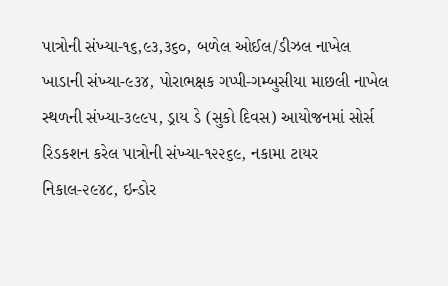પાત્રોની સંખ્યા-૧૬,૯૩,૩૬૦, બળેલ ઓઈલ/ડીઝલ નાખેલ ખાડાની સંખ્યા-૯૩૪, પોરાભક્ષક ગપ્પી-ગમ્બુસીયા માછલી નાખેલ સ્થળની સંખ્યા-૩૯૯૫, ડ્રાય ડે (સુકો દિવસ) આયોજનમાં સોર્સ રિડકશન કરેલ પાત્રોની સંખ્યા-૧૨૨૬૯, નકામા ટાયર નિકાલ-૨૯૪૮, ઇન્ડોર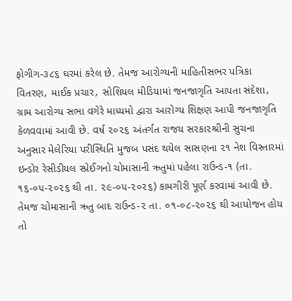ફોગીગ-૩૮૬ ઘરમાં કરેલ છે. તેમજ આરોગ્યની માહિતીસભર પત્રિકા વિતરણ, માઈક પ્રચાર, સોશિયલ મીડિયામાં જનજાગૃતિ આપતા સંદેશા, ગ્રામ આરોગ્ય સભા વગેરે માધ્યમો દ્વારા આરોગ્ય શિક્ષણ આપી જનજાગૃતિ કેળવવામાં આવી છે. વર્ષ ૨૦૨૬ અંતર્ગત રાજય સરકા૨શ્રીની સુચના અનુસાર મેલેરિયા પરીસ્થિતિ મુજબ પસંદ થયેલ સાસણના ૨૧ નેશ વિસ્તારમાં ઇન્ડોર રેસીડીયલ સ્પ્રેઈગનો ચોમાસાની ઋતુમાં પહેલા રાઉન્ડ-૧ (તા. ૧૬-૦૫-૨૦૨૬ થી તા. ૨૯-૦૫-૨૦૨૬) કામગીરી પૂર્ણ કરવામાં આવી છે. તેમજ ચોમાસાની ઋતુ બાદ રાઉન્ડ-૨ તા. ૦૧-૦૮-૨૦૨૬ થી આયોજન હોય તો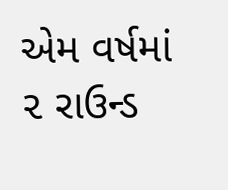એમ વર્ષમાં ૨ રાઉન્ડ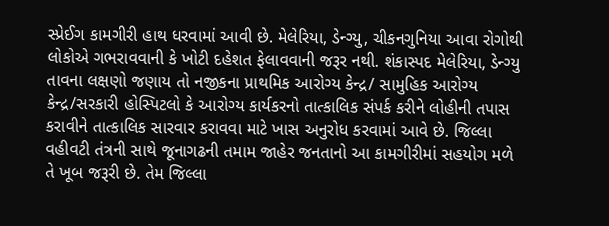સ્પ્રેઈગ કામગીરી હાથ ધરવામાં આવી છે. મેલેરિયા, ડેન્ગ્યુ, ચીકનગુનિયા આવા રોગોથી લોકોએ ગભરાવવાની કે ખોટી દહેશત ફેલાવવાની જરૂર નથી. શંકાસ્પદ મેલેરિયા, ડેન્ગ્યુ તાવના લક્ષણો જણાય તો નજીકના પ્રાથમિક આરોગ્ય કેન્દ્ર/ સામુહિક આરોગ્ય કેન્દ્ર/સરકારી હોસ્પિટલો કે આરોગ્ય કાર્યકરનો તાત્કાલિક સંપર્ક કરીને લોહીની તપાસ કરાવીને તાત્કાલિક સારવાર કરાવવા માટે ખાસ અનુરોધ કરવામાં આવે છે. જિલ્લા વહીવટી તંત્રની સાથે જૂનાગઢની તમામ જાહેર જનતાનો આ કામગીરીમાં સહયોગ મળે તે ખૂબ જરૂરી છે. તેમ જિલ્લા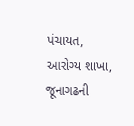પંચાયત, આરોગ્ય શાખા, જૂનાગઢની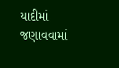યાદીમાં જણાવવામાં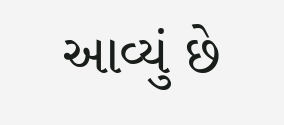આવ્યું છે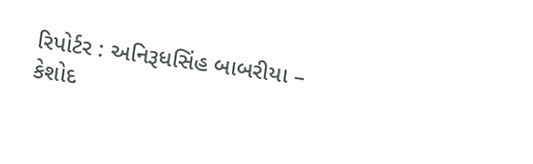રિપોર્ટર : અનિરૂધસિંહ બાબરીયા – કેશોદ